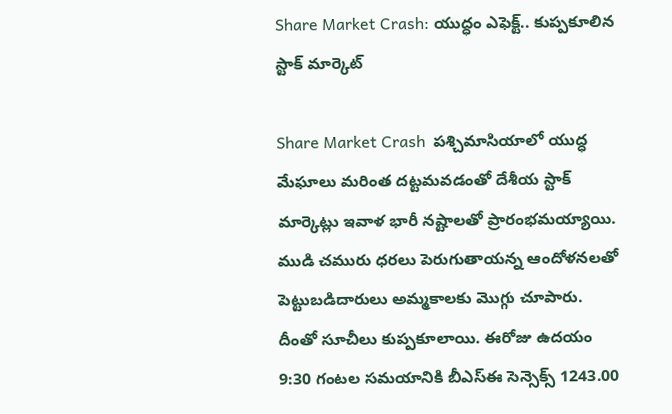Share Market Crash: యుద్ధం ఎఫెక్ట్‌.. కుప్పకూలిన స్టాక్‌ మార్కెట్‌

Share Market Crash  పశ్చిమాసియాలో యుద్ధ మేఘాలు మరింత దట్టమవడంతో దేశీయ స్టాక్ మార్కెట్లు ఇవాళ భారీ నష్టాలతో ప్రారంభమయ్యాయి. ముడి చమురు ధరలు పెరుగుతాయన్న ఆందోళనలతో పెట్టుబడిదారులు అమ్మకాలకు మొగ్గు చూపారు. దీంతో సూచీలు కుప్పకూలాయి. ఈరోజు ఉదయం 9:30 గంటల సమయానికి బీఎస్ఈ సెన్సెక్స్ 1243.00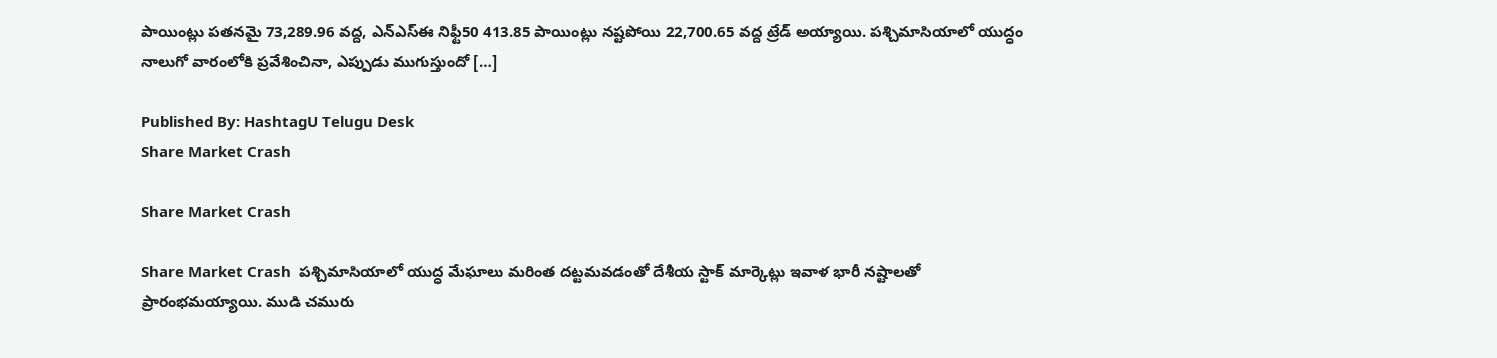పాయింట్లు పతనమై 73,289.96 వద్ద, ఎన్ఎస్ఈ నిఫ్టీ50 413.85 పాయింట్లు నష్టపోయి 22,700.65 వద్ద ట్రేడ్ అయ్యాయి. పశ్చిమాసియాలో యుద్ధం నాలుగో వారంలోకి ప్రవేశించినా, ఎప్పుడు ముగుస్తుందో […]

Published By: HashtagU Telugu Desk
Share Market Crash

Share Market Crash

Share Market Crash  పశ్చిమాసియాలో యుద్ధ మేఘాలు మరింత దట్టమవడంతో దేశీయ స్టాక్ మార్కెట్లు ఇవాళ భారీ నష్టాలతో ప్రారంభమయ్యాయి. ముడి చమురు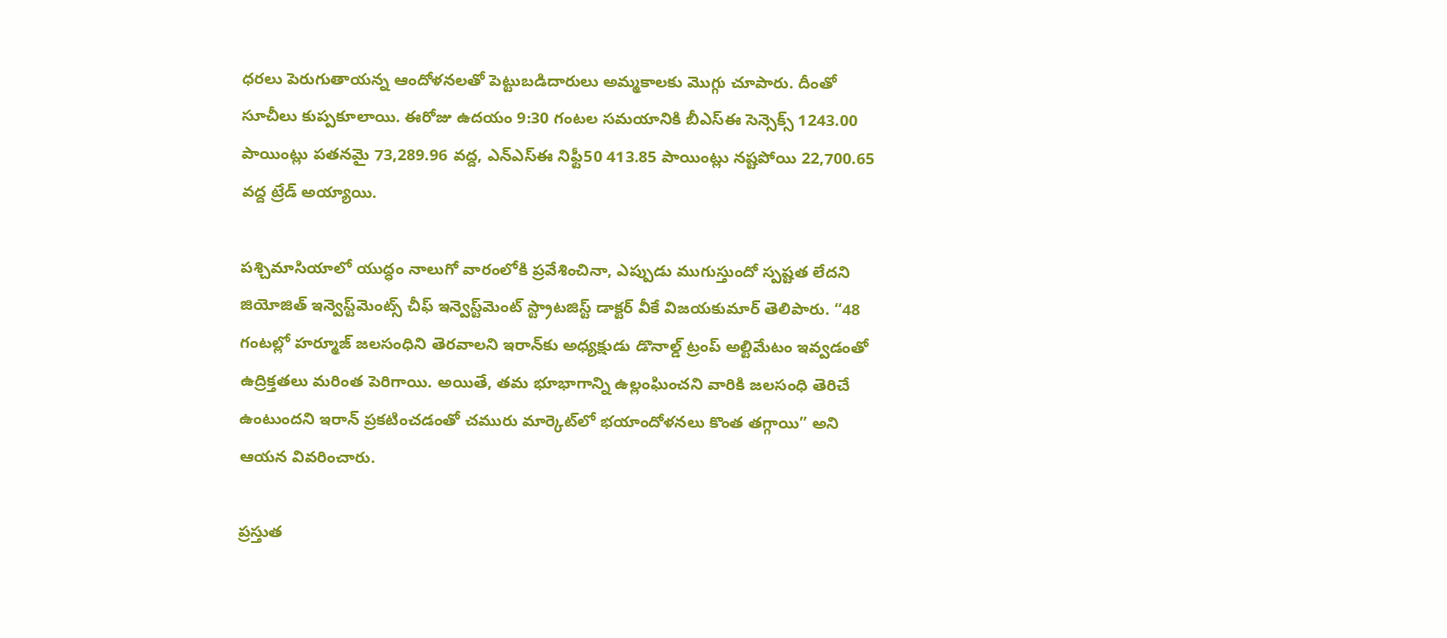ధరలు పెరుగుతాయన్న ఆందోళనలతో పెట్టుబడిదారులు అమ్మకాలకు మొగ్గు చూపారు. దీంతో సూచీలు కుప్పకూలాయి. ఈరోజు ఉదయం 9:30 గంటల సమయానికి బీఎస్ఈ సెన్సెక్స్ 1243.00 పాయింట్లు పతనమై 73,289.96 వద్ద, ఎన్ఎస్ఈ నిఫ్టీ50 413.85 పాయింట్లు నష్టపోయి 22,700.65 వద్ద ట్రేడ్ అయ్యాయి.

పశ్చిమాసియాలో యుద్ధం నాలుగో వారంలోకి ప్రవేశించినా, ఎప్పుడు ముగుస్తుందో స్పష్టత లేదని జియోజిత్ ఇన్వెస్ట్‌మెంట్స్ చీఫ్ ఇన్వెస్ట్‌మెంట్ స్ట్రాటజిస్ట్ డాక్టర్ వీకే విజయకుమార్ తెలిపారు. “48 గంటల్లో హ‌ర్మూజ్ జలసంధిని తెరవాలని ఇరాన్‌కు అధ్యక్షుడు డొనాల్డ్ ట్రంప్ అల్టిమేటం ఇవ్వడంతో ఉద్రిక్తతలు మరింత పెరిగాయి. అయితే, తమ భూభాగాన్ని ఉల్లంఘించని వారికి జలసంధి తెరిచే ఉంటుందని ఇరాన్ ప్రకటించడంతో చమురు మార్కెట్‌లో భయాందోళనలు కొంత తగ్గాయి” అని ఆయన వివరించారు.

ప్రస్తుత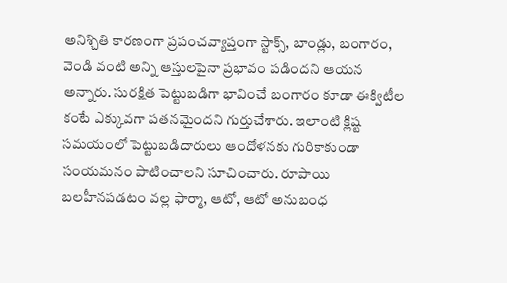అనిశ్చితి కారణంగా ప్రపంచవ్యాప్తంగా స్టాక్స్, బాండ్లు, బంగారం, వెండి వంటి అన్ని ఆస్తులపైనా ప్రభావం పడిందని ఆయన అన్నారు. సురక్షిత పెట్టుబడిగా భావించే బంగారం కూడా ఈక్విటీల కంటే ఎక్కువగా పతనమైందని గుర్తుచేశారు. ఇలాంటి క్లిష్ట సమయంలో పెట్టుబడిదారులు ఆందోళనకు గురికాకుండా సంయమనం పాటించాలని సూచించారు. రూపాయి బలహీనపడటం వల్ల ఫార్మా, ఆటో, ఆటో అనుబంధ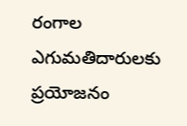రంగాల ఎగుమతిదారులకు ప్రయోజనం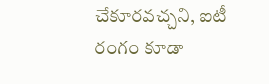చేకూరవచ్చని, ఐటీ రంగం కూడా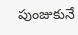పుంజుకునే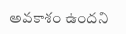అవకాశం ఉందని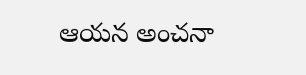ఆయన అంచనా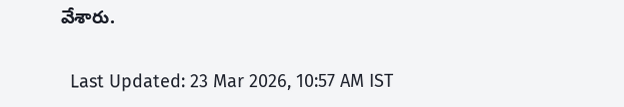వేశారు.

  Last Updated: 23 Mar 2026, 10:57 AM IST